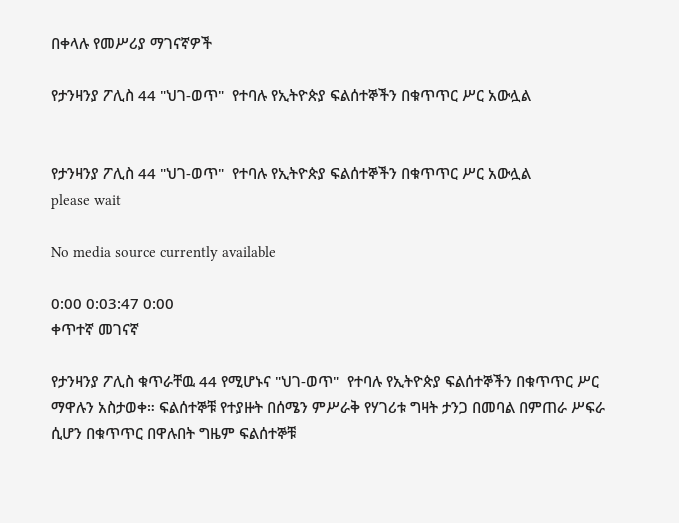በቀላሉ የመሥሪያ ማገናኛዎች

የታንዛንያ ፖሊስ 44 "ህገ-ወጥ"  የተባሉ የኢትዮጵያ ፍልሰተኞችን በቁጥጥር ሥር አውሏል


የታንዛንያ ፖሊስ 44 "ህገ-ወጥ"  የተባሉ የኢትዮጵያ ፍልሰተኞችን በቁጥጥር ሥር አውሏል
please wait

No media source currently available

0:00 0:03:47 0:00
ቀጥተኛ መገናኛ

የታንዛንያ ፖሊስ ቁጥራቸዉ 44 የሚሆኑና "ህገ-ወጥ"  የተባሉ የኢትዮጵያ ፍልሰተኞችን በቁጥጥር ሥር ማዋሉን አስታወቀ። ፍልሰተኞቹ የተያዙት በሰሜን ምሥራቅ የሃገሪቱ ግዛት ታንጋ በመባል በምጠራ ሥፍራ ሲሆን በቁጥጥር በዋሉበት ግዜም ፍልሰተኞቹ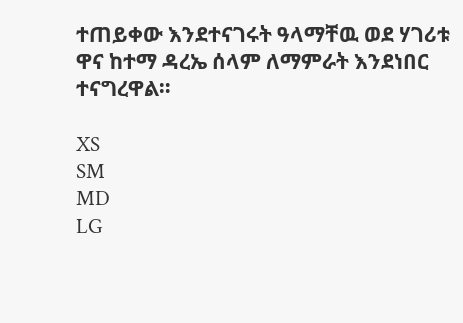ተጠይቀው እንደተናገሩት ዓላማቸዉ ወደ ሃገሪቱ ዋና ከተማ ዳረኤ ሰላም ለማምራት እንደነበር ተናግረዋል።

XS
SM
MD
LG